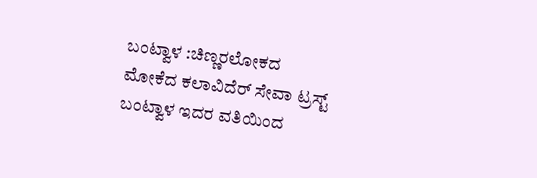ಬಂಟ್ವಾಳ :ಚಿಣ್ಣರಲೋಕದ ಮೋಕೆದ ಕಲಾವಿದೆರ್ ಸೇವಾ ಟ್ರಸ್ಟ್ ಬಂಟ್ವಾಳ ಇದರ ವತಿಯಿಂದ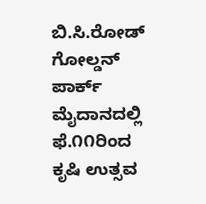ಬಿ.ಸಿ.ರೋಡ್ ಗೋಲ್ಡನ್ ಪಾರ್ಕ್ ಮೈದಾನದಲ್ಲಿ ಫೆ.೧೧ರಿಂದ ಕೃಷಿ ಉತ್ಸವ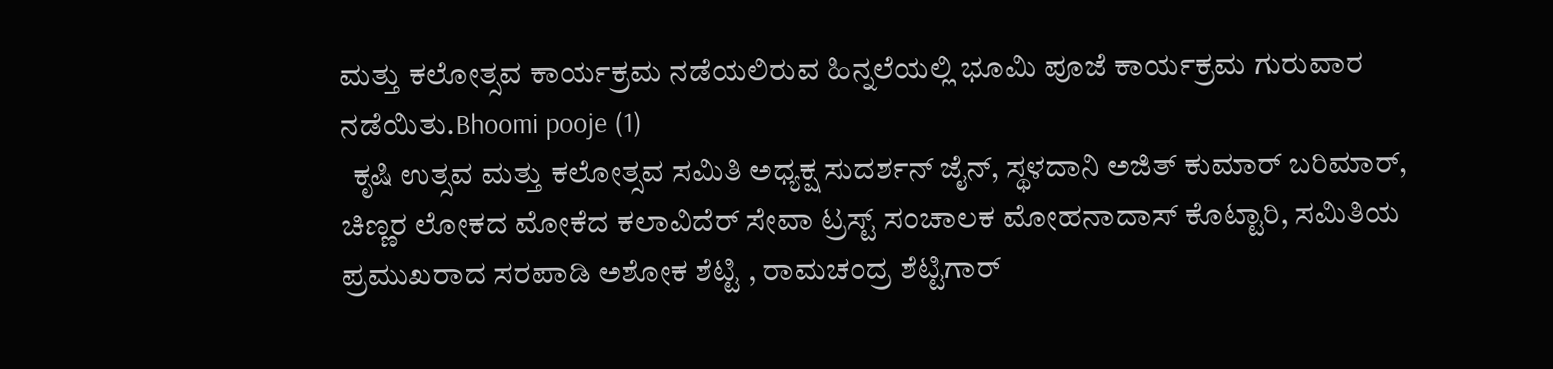ಮತ್ತು ಕಲೋತ್ಸವ ಕಾರ್ಯಕ್ರಮ ನಡೆಯಲಿರುವ ಹಿನ್ನಲೆಯಲ್ಲಿ ಭೂಮಿ ಪೂಜೆ ಕಾರ್ಯಕ್ರಮ ಗುರುವಾರ ನಡೆಯಿತು.Bhoomi pooje (1)
  ಕೃಷಿ ಉತ್ಸವ ಮತ್ತು ಕಲೋತ್ಸವ ಸಮಿತಿ ಅಧ್ಯಕ್ಷ ಸುದರ್ಶನ್ ಜೈನ್, ಸ್ಥಳದಾನಿ ಅಜಿತ್ ಕುಮಾರ್ ಬರಿಮಾರ್, ಚಿಣ್ಣರ ಲೋಕದ ಮೋಕೆದ ಕಲಾವಿದೆರ್ ಸೇವಾ ಟ್ರಸ್ಟ್ ಸಂಚಾಲಕ ಮೋಹನಾದಾಸ್ ಕೊಟ್ಟಾರಿ, ಸಮಿತಿಯ ಪ್ರಮುಖರಾದ ಸರಪಾಡಿ ಅಶೋಕ ಶೆಟ್ಟಿ , ರಾಮಚಂದ್ರ ಶೆಟ್ಟಿಗಾರ್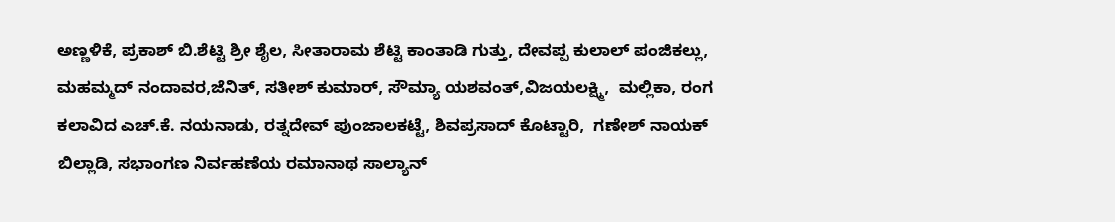ಅಣ್ಣಳಿಕೆ, ಪ್ರಕಾಶ್ ಬಿ.ಶೆಟ್ಟಿ ಶ್ರೀ ಶೈಲ, ಸೀತಾರಾಮ ಶೆಟ್ಟಿ ಕಾಂತಾಡಿ ಗುತ್ತು, ದೇವಪ್ಪ ಕುಲಾಲ್ ಪಂಜಿಕಲ್ಲು, ಮಹಮ್ಮದ್ ನಂದಾವರ,ಜೆನಿತ್, ಸತೀಶ್ ಕುಮಾರ್, ಸೌಮ್ಯಾ ಯಶವಂತ್,ವಿಜಯಲಕ್ಷ್ಮಿ,  ಮಲ್ಲಿಕಾ, ರಂಗ ಕಲಾವಿದ ಎಚ್.ಕೆ. ನಯನಾಡು, ರತ್ನದೇವ್ ಪುಂಜಾಲಕಟ್ಟೆ, ಶಿವಪ್ರಸಾದ್ ಕೊಟ್ಟಾರಿ,  ಗಣೇಶ್ ನಾಯಕ್ ಬಿಲ್ಲಾಡಿ, ಸಭಾಂಗಣ ನಿರ್ವಹಣೆಯ ರಮಾನಾಥ ಸಾಲ್ಯಾನ್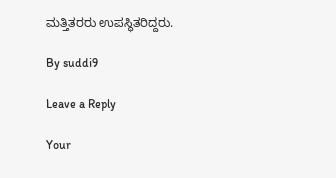ಮತ್ತಿತರರು ಉಪಸ್ಥಿತರಿದ್ದರು.

By suddi9

Leave a Reply

Your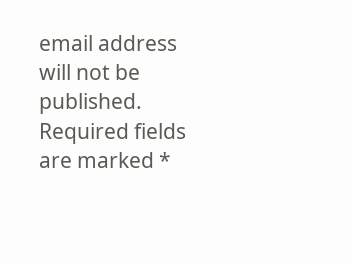email address will not be published. Required fields are marked *